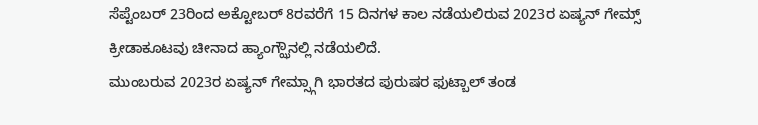ಸೆಪ್ಟೆಂಬರ್ 23ರಿಂದ ಅಕ್ಟೋಬರ್ 8ರವರೆಗೆ 15 ದಿನಗಳ ಕಾಲ ನಡೆಯಲಿರುವ 2023ರ ಏಷ್ಯನ್ ಗೇಮ್ಸ್ ಕ್ರೀಡಾಕೂಟವು ಚೀನಾದ ಹ್ಯಾಂಗ್ಝೌನಲ್ಲಿ ನಡೆಯಲಿದೆ.
ಮುಂಬರುವ 2023ರ ಏಷ್ಯನ್ ಗೇಮ್ಸ್ಗಾಗಿ ಭಾರತದ ಪುರುಷರ ಫುಟ್ಬಾಲ್ ತಂಡ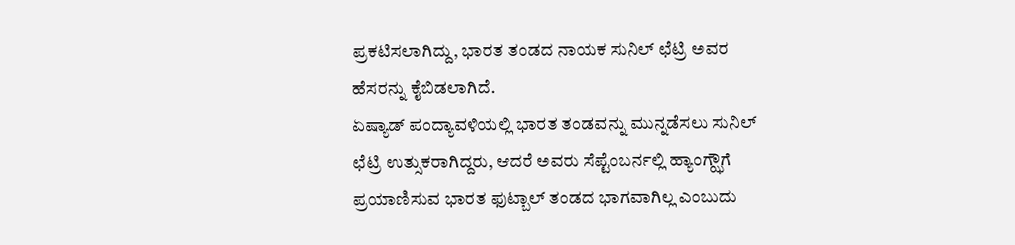ಪ್ರಕಟಿಸಲಾಗಿದ್ದು, ಭಾರತ ತಂಡದ ನಾಯಕ ಸುನಿಲ್ ಛೆಟ್ರಿ ಅವರ ಹೆಸರನ್ನು ಕೈಬಿಡಲಾಗಿದೆ.
ಏಷ್ಯಾಡ್ ಪಂದ್ಯಾವಳಿಯಲ್ಲಿ ಭಾರತ ತಂಡವನ್ನು ಮುನ್ನಡೆಸಲು ಸುನಿಲ್ ಛೆಟ್ರಿ ಉತ್ಸುಕರಾಗಿದ್ದರು, ಆದರೆ ಅವರು ಸೆಪ್ಟೆಂಬರ್ನಲ್ಲಿ ಹ್ಯಾಂಗ್ಝೌಗೆ ಪ್ರಯಾಣಿಸುವ ಭಾರತ ಫುಟ್ಬಾಲ್ ತಂಡದ ಭಾಗವಾಗಿಲ್ಲ ಎಂಬುದು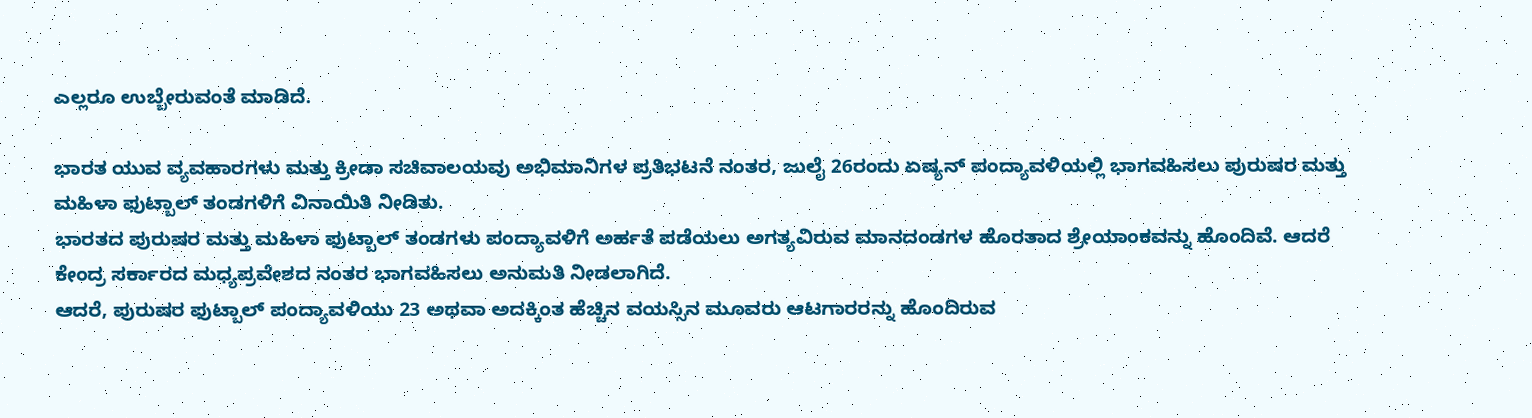ಎಲ್ಲರೂ ಉಬ್ಬೇರುವಂತೆ ಮಾಡಿದೆ.

ಭಾರತ ಯುವ ವ್ಯವಹಾರಗಳು ಮತ್ತು ಕ್ರೀಡಾ ಸಚಿವಾಲಯವು ಅಭಿಮಾನಿಗಳ ಪ್ರತಿಭಟನೆ ನಂತರ, ಜುಲೈ 26ರಂದು ಏಷ್ಯನ್ ಪಂದ್ಯಾವಳಿಯಲ್ಲಿ ಭಾಗವಹಿಸಲು ಪುರುಷರ ಮತ್ತು ಮಹಿಳಾ ಫುಟ್ಬಾಲ್ ತಂಡಗಳಿಗೆ ವಿನಾಯಿತಿ ನೀಡಿತು.
ಭಾರತದ ಪುರುಷರ ಮತ್ತು ಮಹಿಳಾ ಫುಟ್ಬಾಲ್ ತಂಡಗಳು ಪಂದ್ಯಾವಳಿಗೆ ಅರ್ಹತೆ ಪಡೆಯಲು ಅಗತ್ಯವಿರುವ ಮಾನದಂಡಗಳ ಹೊರತಾದ ಶ್ರೇಯಾಂಕವನ್ನು ಹೊಂದಿವೆ. ಆದರೆ ಕೇಂದ್ರ ಸರ್ಕಾರದ ಮಧ್ಯಪ್ರವೇಶದ ನಂತರ ಭಾಗವಹಿಸಲು ಅನುಮತಿ ನೀಡಲಾಗಿದೆ.
ಆದರೆ, ಪುರುಷರ ಫುಟ್ಬಾಲ್ ಪಂದ್ಯಾವಳಿಯು 23 ಅಥವಾ ಅದಕ್ಕಿಂತ ಹೆಚ್ಚಿನ ವಯಸ್ಸಿನ ಮೂವರು ಆಟಗಾರರನ್ನು ಹೊಂದಿರುವ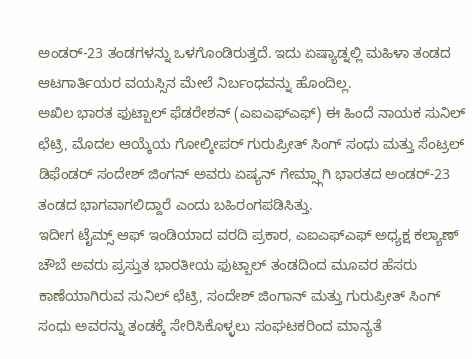ಅಂಡರ್-23 ತಂಡಗಳನ್ನು ಒಳಗೊಂಡಿರುತ್ತದೆ. ಇದು ಏಷ್ಯಾಡ್ನಲ್ಲಿ ಮಹಿಳಾ ತಂಡದ ಆಟಗಾರ್ತಿಯರ ವಯಸ್ಸಿನ ಮೇಲೆ ನಿರ್ಬಂಧವನ್ನು ಹೊಂದಿಲ್ಲ.
ಅಖಿಲ ಭಾರತ ಫುಟ್ಬಾಲ್ ಫೆಡರೇಶನ್ (ಎಐಎಫ್ಎಫ್) ಈ ಹಿಂದೆ ನಾಯಕ ಸುನಿಲ್ ಛೆಟ್ರಿ, ಮೊದಲ ಆಯ್ಕೆಯ ಗೋಲ್ಕೀಪರ್ ಗುರುಪ್ರೀತ್ ಸಿಂಗ್ ಸಂಧು ಮತ್ತು ಸೆಂಟ್ರಲ್ ಡಿಫೆಂಡರ್ ಸಂದೇಶ್ ಜಿಂಗನ್ ಅವರು ಏಷ್ಯನ್ ಗೇಮ್ಸ್ಗಾಗಿ ಭಾರತದ ಅಂಡರ್-23 ತಂಡದ ಭಾಗವಾಗಲಿದ್ದಾರೆ ಎಂದು ಬಹಿರಂಗಪಡಿಸಿತ್ತು.
ಇದೀಗ ಟೈಮ್ಸ್ ಆಫ್ ಇಂಡಿಯಾದ ವರದಿ ಪ್ರಕಾರ, ಎಐಎಫ್ಎಫ್ ಅಧ್ಯಕ್ಷ ಕಲ್ಯಾಣ್ ಚೌಬೆ ಅವರು ಪ್ರಸ್ತುತ ಭಾರತೀಯ ಫುಟ್ಬಾಲ್ ತಂಡದಿಂದ ಮೂವರ ಹೆಸರು ಕಾಣೆಯಾಗಿರುವ ಸುನಿಲ್ ಛೆಟ್ರಿ, ಸಂದೇಶ್ ಜಿಂಗಾನ್ ಮತ್ತು ಗುರುಪ್ರೀತ್ ಸಿಂಗ್ ಸಂಧು ಅವರನ್ನು ತಂಡಕ್ಕೆ ಸೇರಿಸಿಕೊಳ್ಳಲು ಸಂಘಟಕರಿಂದ ಮಾನ್ಯತೆ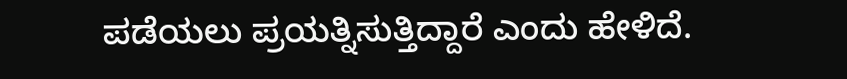ಪಡೆಯಲು ಪ್ರಯತ್ನಿಸುತ್ತಿದ್ದಾರೆ ಎಂದು ಹೇಳಿದೆ.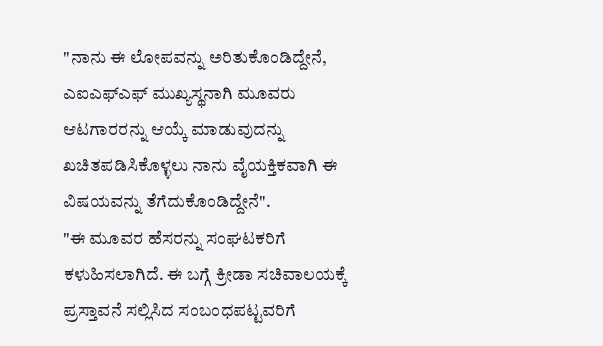"ನಾನು ಈ ಲೋಪವನ್ನು ಅರಿತುಕೊಂಡಿದ್ದೇನೆ, ಎಐಎಫ್ಎಫ್ ಮುಖ್ಯಸ್ಥನಾಗಿ ಮೂವರು ಆಟಗಾರರನ್ನು ಆಯ್ಕೆ ಮಾಡುವುದನ್ನು ಖಚಿತಪಡಿಸಿಕೊಳ್ಳಲು ನಾನು ವೈಯಕ್ತಿಕವಾಗಿ ಈ ವಿಷಯವನ್ನು ತೆಗೆದುಕೊಂಡಿದ್ದೇನೆ".
"ಈ ಮೂವರ ಹೆಸರನ್ನು ಸಂಘಟಕರಿಗೆ ಕಳುಹಿಸಲಾಗಿದೆ. ಈ ಬಗ್ಗೆ ಕ್ರೀಡಾ ಸಚಿವಾಲಯಕ್ಕೆ ಪ್ರಸ್ತಾವನೆ ಸಲ್ಲಿಸಿದ ಸಂಬಂಧಪಟ್ಟವರಿಗೆ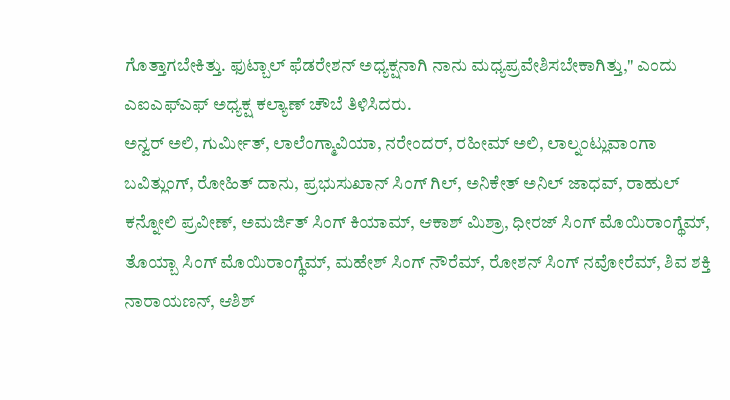ಗೊತ್ತಾಗಬೇಕಿತ್ತು. ಫುಟ್ಬಾಲ್ ಫೆಡರೇಶನ್ ಅಧ್ಯಕ್ಷನಾಗಿ ನಾನು ಮಧ್ಯಪ್ರವೇಶಿಸಬೇಕಾಗಿತ್ತು," ಎಂದು ಎಐಎಫ್ಎಫ್ ಅಧ್ಯಕ್ಷ ಕಲ್ಯಾಣ್ ಚೌಬೆ ತಿಳಿಸಿದರು.
ಅನ್ವರ್ ಅಲಿ, ಗುರ್ಮೀತ್, ಲಾಲೆಂಗ್ಮಾವಿಯಾ, ನರೇಂದರ್, ರಹೀಮ್ ಅಲಿ, ಲಾಲ್ನಂಟ್ಲುವಾಂಗಾ ಬವಿತ್ಲುಂಗ್, ರೋಹಿತ್ ದಾನು, ಪ್ರಭುಸುಖಾನ್ ಸಿಂಗ್ ಗಿಲ್, ಅನಿಕೇತ್ ಅನಿಲ್ ಜಾಧವ್, ರಾಹುಲ್ ಕನ್ನೋಲಿ ಪ್ರವೀಣ್, ಅಮರ್ಜಿತ್ ಸಿಂಗ್ ಕಿಯಾಮ್, ಆಕಾಶ್ ಮಿಶ್ರಾ, ಧೀರಜ್ ಸಿಂಗ್ ಮೊಯಿರಾಂಗ್ಥೆಮ್, ತೊಯ್ಬಾ ಸಿಂಗ್ ಮೊಯಿರಾಂಗ್ಥೆಮ್, ಮಹೇಶ್ ಸಿಂಗ್ ನೌರೆಮ್, ರೋಶನ್ ಸಿಂಗ್ ನವೋರೆಮ್, ಶಿವ ಶಕ್ತಿ ನಾರಾಯಣನ್, ಆಶಿಶ್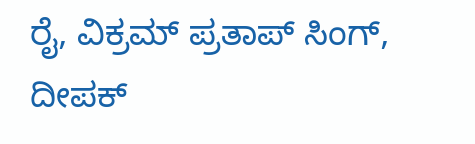ರೈ, ವಿಕ್ರಮ್ ಪ್ರತಾಪ್ ಸಿಂಗ್, ದೀಪಕ್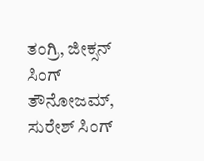ತಂಗ್ರಿ, ಜೀಕ್ಸನ್ ಸಿಂಗ್ ತೌನೋಜಮ್, ಸುರೇಶ್ ಸಿಂಗ್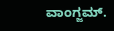ವಾಂಗ್ಜಮ್.